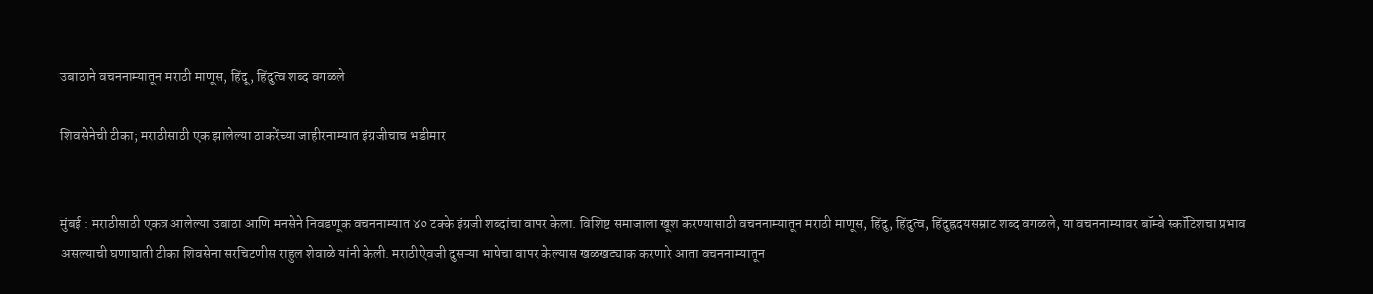उबाठाने वचननाम्यातून मराठी माणूस, हिंदू, हिंदुत्व शब्द वगळले

शिवसेनेची टीका; मराठीसाठी एक झालेल्या ठाकरेंच्या जाहीरनाम्यात इंग्रजीचाच भडीमार


मुंबई : मराठीसाठी एकत्र आलेल्या उबाठा आणि मनसेने निवडणूक वचननाम्यात ४० टक्के इंग्रजी शब्दांचा वापर केला. विशिष्ट समाजाला खूश करण्यासाठी वचननाम्यातून मराठी माणूस, हिंदु, हिंदुत्व, हिंदुह्रदयसम्राट शब्द वगळले, या वचननाम्यावर बॉम्बे स्कॉटिशचा प्रभाव असल्याची घणाघाती टीका शिवसेना सरचिटणीस राहुल शेवाळे यांनी केली. मराठीऐवजी दुसऱ्या भाषेचा वापर केल्यास खळखट्याक करणारे आता वचननाम्यातून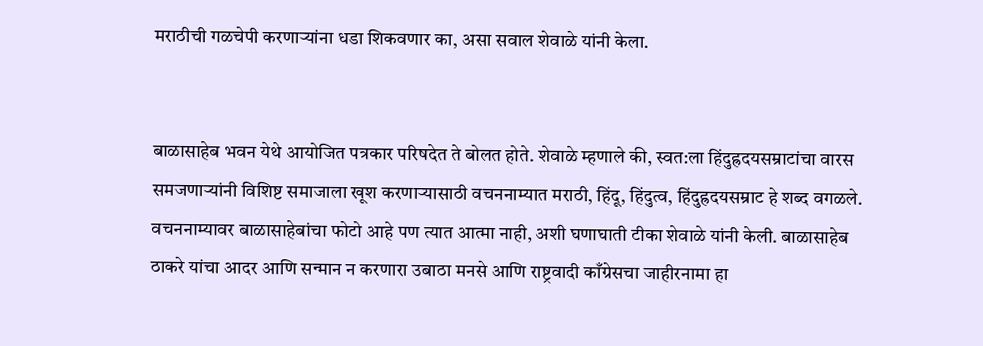मराठीची गळचेपी करणाऱ्यांना धडा शिकवणार का, असा सवाल शेवाळे यांनी केला.


बाळासाहेब भवन येथे आयोजित पत्रकार परिषदेत ते बोलत होते. शेवाळे म्हणाले की, स्वत:ला हिंदुह्रदयसम्राटांचा वारस समजणाऱ्यांनी विशिष्ट समाजाला खूश करणाऱ्यासाठी वचननाम्यात मराठी, हिंदू, हिंदुत्व, हिंदुह्रदयसम्राट हे शब्द वगळले. वचननाम्यावर बाळासाहेबांचा फोटो आहे पण त्यात आत्मा नाही, अशी घणाघाती टीका शेवाळे यांनी केली. बाळासाहेब ठाकरे यांचा आदर आणि सन्मान न करणारा उबाठा मनसे आणि राष्ट्रवादी काँग्रेसचा जाहीरनामा हा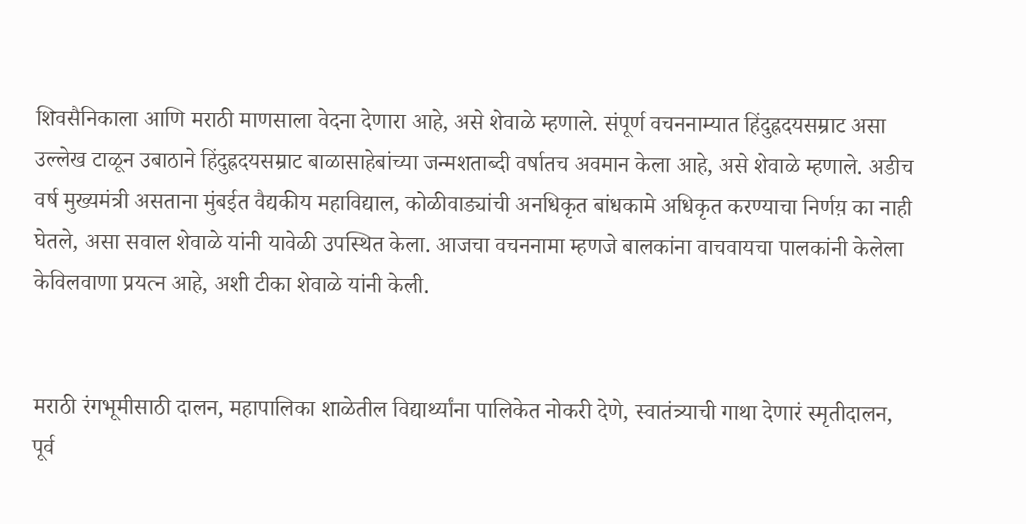शिवसैनिकाला आणि मराठी माणसाला वेदना देणारा आहे, असे शेवाळे म्हणाले. संपूर्ण वचननाम्यात हिंदुह्रदयसम्राट असा उल्लेख टाळून उबाठाने हिंदुह्रदयसम्राट बाळासाहेबांच्या जन्मशताब्दी वर्षातच अवमान केला आहे, असे शेवाळे म्हणाले. अडीच वर्ष मुख्यमंत्री असताना मुंबईत वैद्यकीय महाविद्याल, कोळीवाड्यांची अनधिकृत बांधकामे अधिकृत करण्याचा निर्णय़ का नाही घेतले, असा सवाल शेवाळे यांनी यावेळी उपस्थित केला. आजचा वचननामा म्हणजे बालकांना वाचवायचा पालकांनी केलेला केविलवाणा प्रयत्न आहे, अशी टीका शेवाळे यांनी केली.


मराठी रंगभूमीसाठी दालन, महापालिका शाळेतील विद्यार्थ्यांना पालिकेत नोकरी देणे, स्वातंत्र्याची गाथा देणारं स्मृतीदालन, पूर्व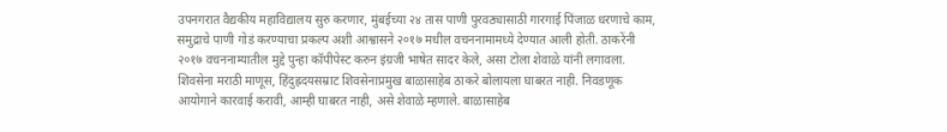उपनगरात वैद्यकीय महाविद्यालय सुरु करणार, मुंबईच्या २४ तास पाणी पुरवठ्यासाठी गारगाई पिंजाळ धरणाचे काम, समुद्राचे पाणी गोडं करण्याचा प्रकल्प अशी आश्वासने २०१७ मधील वचननामामध्ये देण्यात आली होती. ठाकरेंनी २०१७ वचननाम्यातील मुद्दे पुन्हा कॉपीपेस्ट करुन इंग्रजी भाषेत सादर केले, असा टोला शेवाळे यांनी लगावला. शिवसेना मराठी माणूस, हिंदुह्रदयसम्राट शिवसेनाप्रमुख बाळासाहेब ठाकरे बोलायला घाबरत नाही. निवडणूक आयोगाने कारवाई करावी, आम्ही घाबरत नाही, असे शेवाळे म्हणाले. बाळासाहेब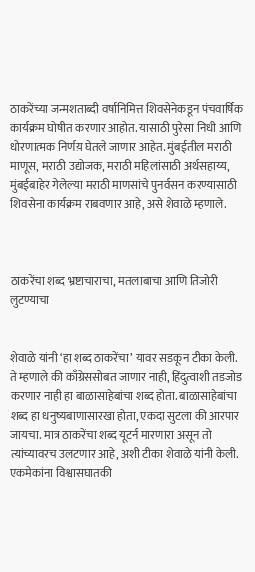ठाकरेंच्या जन्मशताब्दी वर्षानिमित्त शिवसेनेकडून पंचवार्षिक कार्यक्रम घोषीत करणार आहोत. यासाठी पुरेसा निधी आणि धोरणात्मक निर्णय़ घेतले जाणार आहेत. मुंबईतील मराठी माणूस, मराठी उद्योजक, मराठी महिलांसाठी अर्थसहाय्य, मुंबईबाहेर गेलेल्या मराठी माणसांचे पुनर्वसन करण्यासाठी शिवसेना कार्यक्रम राबवणार आहे, असे शेवाळे म्हणाले.



ठाकरेंचा शब्द भ्रष्टाचाराचा, मतलाबाचा आणि तिजोरी लुटण्याचा


शेवाळे यांनी ‘हा शब्द ठाकरेंचा’ यावर सडकून टीका केली. ते म्हणाले की काँग्रेससोबत जाणार नाही, हिंदुत्वाशी तडजोड करणार नाही हा बाळासाहेबांचा शब्द होता. बाळासाहेबांचा शब्द हा धनुष्यबाणासारखा होता, एकदा सुटला की आरपार जायचा. मात्र ठाकरेंचा शब्द यूटर्न मारणारा असून तो त्यांच्यावरच उलटणार आहे, अशी टीका शेवाळे यांनी केली. एकमेकांना विश्वासघातकी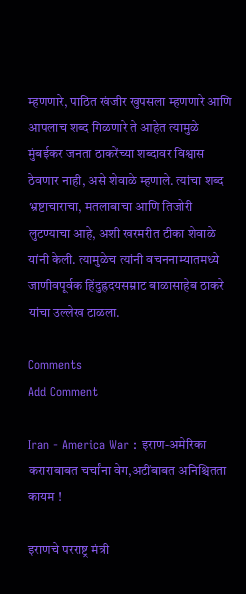म्हणणारे, पाठित खंजीर खुपसला म्हणणारे आणि आपलाच शब्द गिळणारे ते आहेत त्यामुळे मुंबईकर जनता ठाकरेंच्या शब्दावर विश्वास ठेवणार नाही, असे शेवाळे म्हणाले. त्यांचा शब्द भ्रष्टाचाराचा, मतलाबाचा आणि तिजोरी लुटण्याचा आहे, अशी खरमरीत टीका शेवाळे यांनी केली. त्यामुळेच त्यांनी वचननाम्यातमध्ये जाणीवपूर्वक हिंदुह्रदयसम्राट बाळासाहेब ठाकरे यांचा उल्लेख टाळला.

Comments
Add Comment

Iran - America War : इराण-अमेरिका कराराबाबत चर्चांना वेग,अटींबाबत अनिश्चितता कायम !

इराणचे परराष्ट्र मंत्री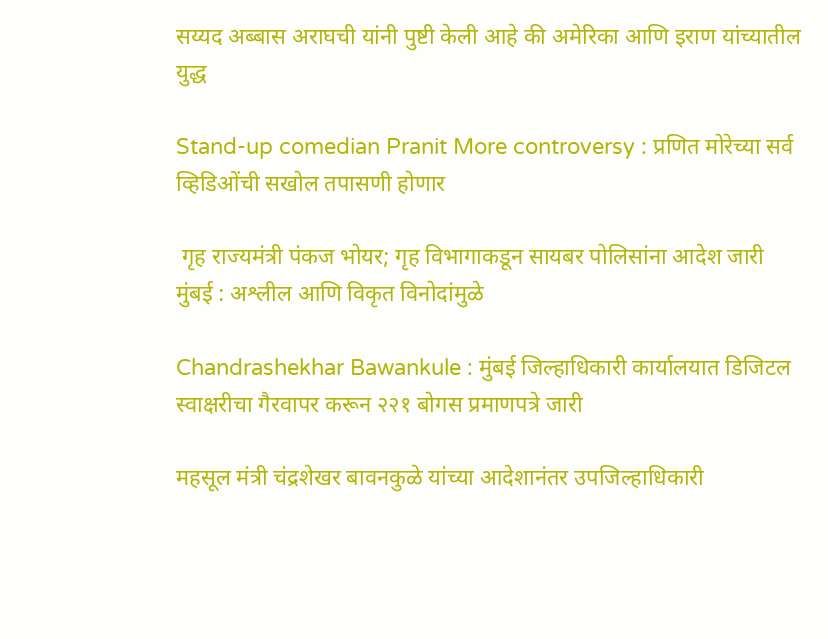सय्यद अब्बास अराघची यांनी पुष्टी केली आहे की अमेरिका आणि इराण यांच्यातील युद्ध

Stand-up comedian Pranit More controversy : प्रणित मोरेच्या सर्व व्हिडिओंची सखोल तपासणी होणार

 गृह राज्यमंत्री पंकज भोयर; गृह विभागाकडून सायबर पोलिसांना आदेश जारी मुंबई : अश्लील आणि विकृत विनोदांमुळे

Chandrashekhar Bawankule : मुंबई जिल्हाधिकारी कार्यालयात डिजिटल स्वाक्षरीचा गैरवापर करून २२१ बोगस प्रमाणपत्रे जारी

महसूल मंत्री चंद्रशेखर बावनकुळे यांच्या आदेशानंतर उपजिल्हाधिकारी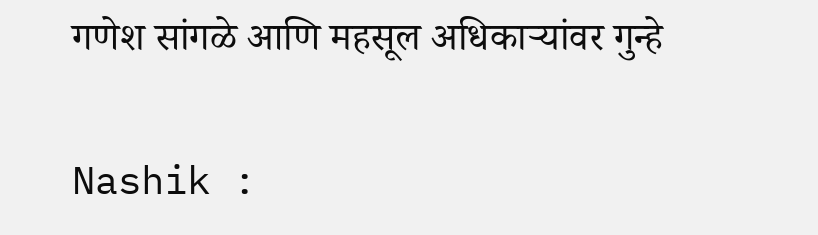गणेश सांगळे आणि महसूल अधिकाऱ्यांवर गुन्हे

Nashik :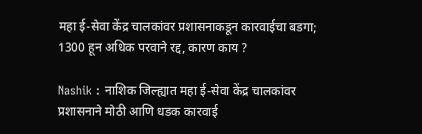महा ई-सेवा केंद्र चालकांवर प्रशासनाकडून कारवाईचा बडगा; 1300 हून अधिक परवाने रद्द, कारण काय ?

Nashik : नाशिक जिल्ह्यात महा ई-सेवा केंद्र चालकांवर प्रशासनाने मोठी आणि धडक कारवाई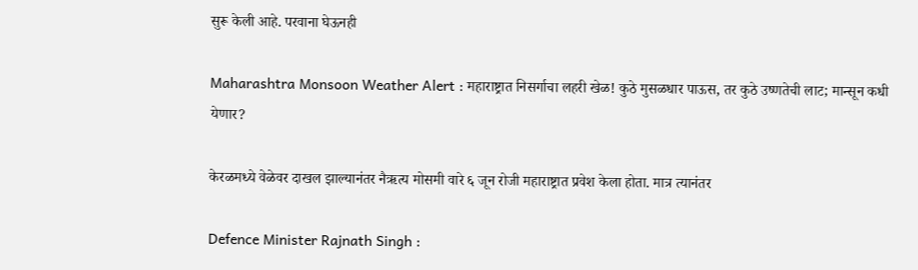सुरू केली आहे. परवाना घेऊनही

Maharashtra Monsoon Weather Alert : महाराष्ट्रात निसर्गाचा लहरी खेळ! कुठे मुसळधार पाऊस, तर कुठे उष्णतेची लाट; मान्सून कधी येणार?

केरळमध्ये वेळेवर दाखल झाल्यानंतर नैऋत्य मोसमी वारे ६ जून रोजी महाराष्ट्रात प्रवेश केला होता. मात्र त्यानंतर

Defence Minister Rajnath Singh :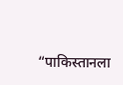“पाकिस्तानला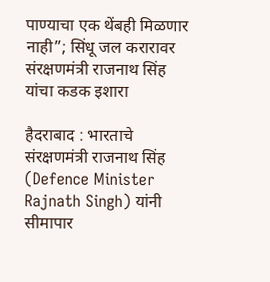पाण्याचा एक थेंबही मिळणार नाही”; सिंधू जल करारावर संरक्षणमंत्री राजनाथ सिंह यांचा कडक इशारा

हैदराबाद : भारताचे संरक्षणमंत्री राजनाथ सिंह (Defence Minister Rajnath Singh) यांनी सीमापार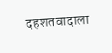दहशतवादाला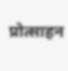प्रोत्साहन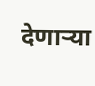देणाऱ्या